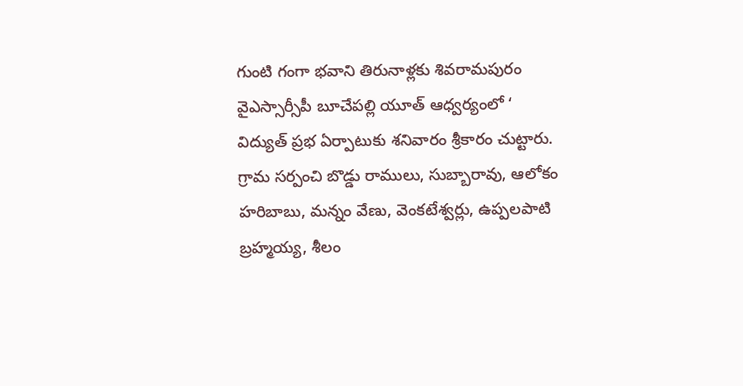గుంటి గంగా భవాని తిరునాళ్లకు శివరామపురం వైఎస్సార్సీపీ బూచేపల్లి యూత్ ఆధ్వర్యంలో ‘ విద్యుత్ ప్రభ ఏర్పాటుకు శనివారం శ్రీకారం చుట్టారు. గ్రామ సర్పంచి బొడ్డు రాములు, సుబ్బారావు, ఆలోకం హరిబాబు, మన్నం వేణు, వెంకటేశ్వర్లు, ఉప్పలపాటి బ్రహ్మయ్య, శీలం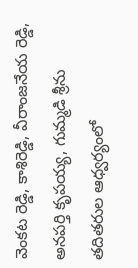వెంకట రెడ్డి, కాశిరెడ్డి, వీరాంజనేయ రెడ్డి, అనపర్తి కృపయ్య, గుమ్మడి శ్రీను తదితరుల ఆధ్వర్యంలో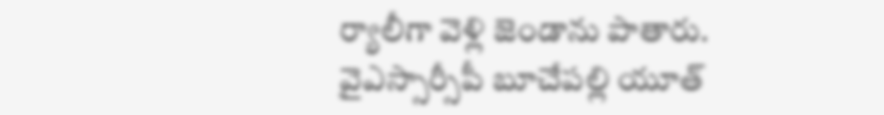ర్యాలీగా వెళ్లి జెండాను పాతారు.
వైఎస్సార్సీపీ బూచేపల్లి యూత్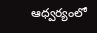ఆధ్వర్యంలో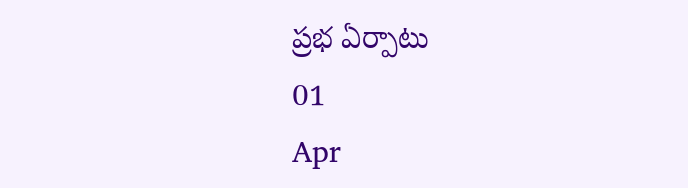ప్రభ ఏర్పాటు
01
Apr